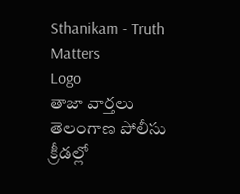Sthanikam - Truth Matters
Logo
తాజా వార్తలు
తెలంగాణ పోలీసు క్రీడల్లో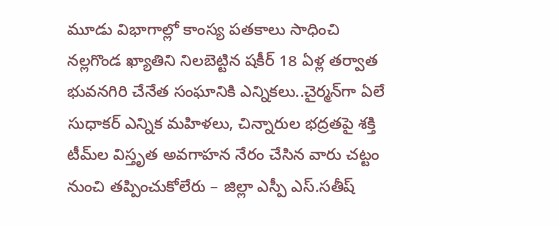మూడు విభాగాల్లో కాంస్య పతకాలు సాధించి నల్లగొండ ఖ్యాతిని నిలబెట్టిన షకీర్ 18 ఏళ్ల తర్వాత భువనగిరి చేనేత సంఘానికి ఎన్నికలు..చైర్మన్‌గా ఏలే సుధాకర్ ఎన్నిక మహిళలు, చిన్నారుల భద్రతపై శక్తి టీమ్‌ల విస్తృత అవగాహన నేరం చేసిన వారు చట్టం నుంచి తప్పించుకోలేరు – జిల్లా ఎస్పీ ఎస్.సతీష్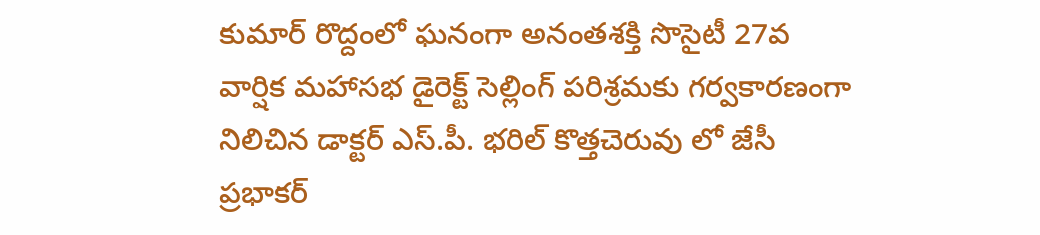కుమార్ రొద్దంలో ఘనంగా అనంతశక్తి సొసైటీ 27వ వార్షిక మహాసభ డైరెక్ట్ సెల్లింగ్ పరిశ్రమకు గర్వకారణంగా నిలిచిన డాక్టర్ ఎస్.పీ. భరిల్ కొత్తచెరువు లో జేసీ ప్రభాకర్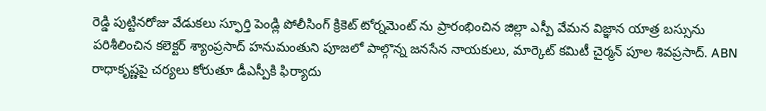రెడ్డి పుట్టినరోజు వేడుకలు స్ఫూర్తి పెండ్లి పోలీసింగ్ క్రికెట్ టోర్నమెంట్ ను ప్రారంభించిన జిల్లా ఎస్పీ వేమన విజ్ఞాన యాత్ర బస్సును పరిశీలించిన కలెక్టర్ శ్యాంప్రసాద్ హనుమంతుని పూజలో పాల్గొన్న జనసేన నాయకులు, మార్కెట్ కమిటీ చైర్మన్ పూల శివప్రసాద్. ABN రాధాకృష్ణపై చర్యలు కోరుతూ డీఎస్పీకి ఫిర్యాదు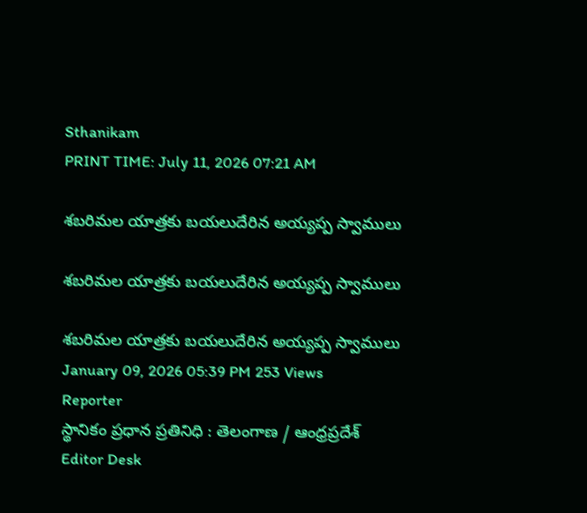Sthanikam
PRINT TIME: July 11, 2026 07:21 AM

శబరిమల యాత్రకు బయలుదేరిన అయ్యప్ప స్వాములు

శబరిమల యాత్రకు బయలుదేరిన అయ్యప్ప స్వాములు

శబరిమల యాత్రకు బయలుదేరిన అయ్యప్ప స్వాములు
January 09, 2026 05:39 PM 253 Views
Reporter
స్థానికం ప్రధాన ప్రతినిధి : తెలంగాణ / ఆంధ్రప్రదేశ్
Editor Desk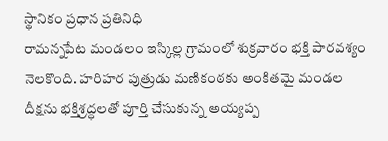స్థానికం ప్రధాన ప్రతినిధి
రామన్నపేట మండలం ఇస్కిల్ల గ్రామంలో శుక్రవారం భక్తి పారవశ్యం నెలకొంది. హరిహర పుత్రుడు మణికంఠకు అంకితమై మండల దీక్షను భక్తిశ్రద్ధలతో పూర్తి చేసుకున్న అయ్యప్ప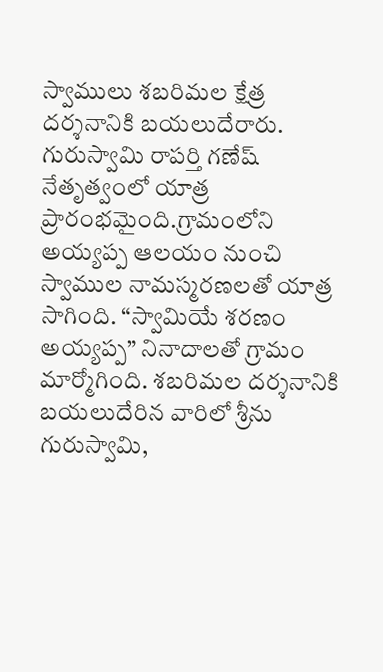స్వాములు శబరిమల క్షేత్ర దర్శనానికి బయలుదేరారు. గురుస్వామి రాపర్తి గణేష్ నేతృత్వంలో యాత్ర ప్రారంభమైంది.గ్రామంలోని అయ్యప్ప ఆలయం నుంచి స్వాముల నామస్మరణలతో యాత్ర సాగింది. “స్వామియే శరణం అయ్యప్ప” నినాదాలతో గ్రామం మార్మోగింది. శబరిమల దర్శనానికి బయలుదేరిన వారిలో శ్రీను గురుస్వామి,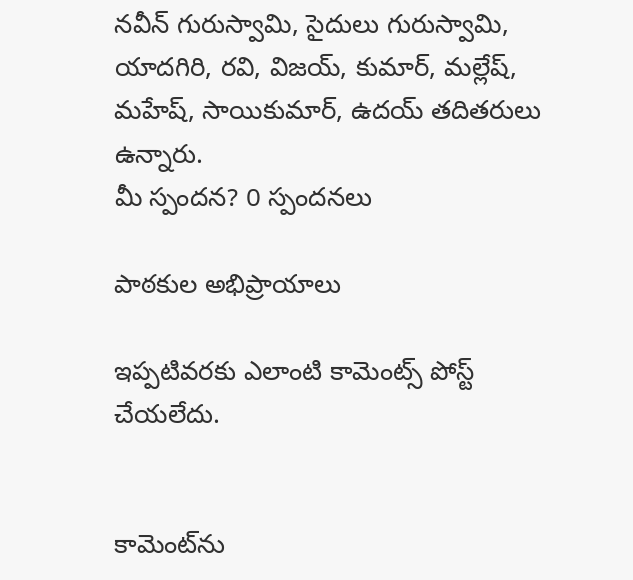నవీన్ గురుస్వామి, సైదులు గురుస్వామి, యాదగిరి, రవి, విజయ్, కుమార్, మల్లేష్, మహేష్, సాయికుమార్, ఉదయ్ తదితరులు ఉన్నారు.
మీ స్పందన? 0 స్పందనలు

పాఠకుల అభిప్రాయాలు

ఇప్పటివరకు ఎలాంటి కామెంట్స్ పోస్ట్ చేయలేదు.


కామెంట్‌ను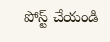పోస్ట్ చేయండి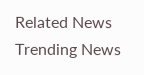Related News
Trending News